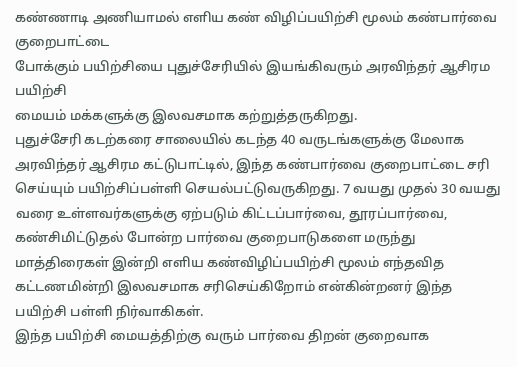கண்ணாடி அணியாமல் எளிய கண் விழிப்பயிற்சி மூலம் கண்பார்வை குறைபாட்டை
போக்கும் பயிற்சியை புதுச்சேரியில் இயங்கிவரும் அரவிந்தர் ஆசிரம பயிற்சி
மையம் மக்களுக்கு இலவசமாக கற்றுத்தருகிறது.
புதுச்சேரி கடற்கரை சாலையில் கடந்த 40 வருடங்களுக்கு மேலாக அரவிந்தர் ஆசிரம கட்டுபாட்டில், இந்த கண்பார்வை குறைபாட்டை சரி செய்யும் பயிற்சிப்பள்ளி செயல்பட்டுவருகிறது. 7 வயது முதல் 30 வயது வரை உள்ளவர்களுக்கு ஏற்படும் கிட்டப்பார்வை, தூரப்பார்வை, கண்சிமிட்டுதல் போன்ற பார்வை குறைபாடுகளை மருந்து மாத்திரைகள் இன்றி எளிய கண்விழிப்பயிற்சி மூலம் எந்தவித கட்டணமின்றி இலவசமாக சரிசெய்கிறோம் என்கின்றனர் இந்த பயிற்சி பள்ளி நிர்வாகிகள்.
இந்த பயிற்சி மையத்திற்கு வரும் பார்வை திறன் குறைவாக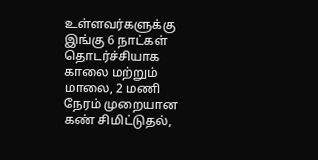உள்ளவர்களுக்கு இங்கு 6 நாட்கள் தொடர்ச்சியாக காலை மற்றும் மாலை, 2 மணி நேரம் முறையான கண் சிமிட்டுதல்,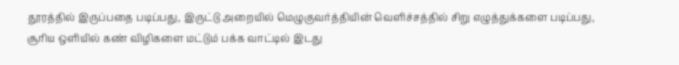தூரத்தில் இருப்பதை படிப்பது, இருட்டு அறையில் மெழுகுவர்த்தியின் வெளிச்சத்தில் சிறு எழுத்துக்களை படிப்பது, சூரிய ஒளியில் கண் விழிகளை மட்டும் பக்க வாட்டில் இடது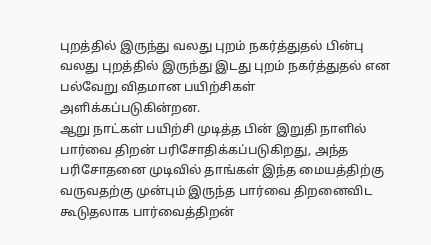புறத்தில் இருந்து வலது புறம் நகர்த்துதல் பின்பு வலது புறத்தில் இருந்து இடது புறம் நகர்த்துதல் என பல்வேறு விதமான பயிற்சிகள் அளிக்கப்படுகின்றன.
ஆறு நாட்கள் பயிற்சி முடித்த பின் இறுதி நாளில் பார்வை திறன் பரிசோதிக்கப்படுகிறது, அந்த பரிசோதனை முடிவில் தாங்கள் இந்த மையத்திற்கு வருவதற்கு முன்பும் இருந்த பார்வை திறனைவிட கூடுதலாக பார்வைத்திறன்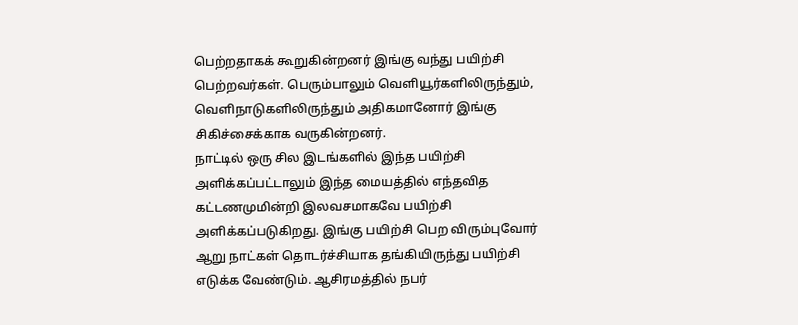பெற்றதாகக் கூறுகின்றனர் இங்கு வந்து பயிற்சி பெற்றவர்கள். பெரும்பாலும் வெளியூர்களிலிருந்தும், வெளிநாடுகளிலிருந்தும் அதிகமானோர் இங்கு சிகிச்சைக்காக வருகின்றனர்.
நாட்டில் ஒரு சில இடங்களில் இந்த பயிற்சி அளிக்கப்பட்டாலும் இந்த மையத்தில் எந்தவித கட்டணமுமின்றி இலவசமாகவே பயிற்சி அளிக்கப்படுகிறது. இங்கு பயிற்சி பெற விரும்புவோர் ஆறு நாட்கள் தொடர்ச்சியாக தங்கியிருந்து பயிற்சி எடுக்க வேண்டும். ஆசிரமத்தில் நபர்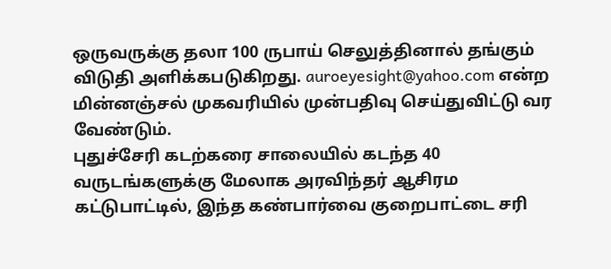ஒருவருக்கு தலா 100 ருபாய் செலுத்தினால் தங்கும் விடுதி அளிக்கபடுகிறது. auroeyesight@yahoo.com என்ற மின்னஞ்சல் முகவரியில் முன்பதிவு செய்துவிட்டு வர வேண்டும்.
புதுச்சேரி கடற்கரை சாலையில் கடந்த 40 வருடங்களுக்கு மேலாக அரவிந்தர் ஆசிரம கட்டுபாட்டில், இந்த கண்பார்வை குறைபாட்டை சரி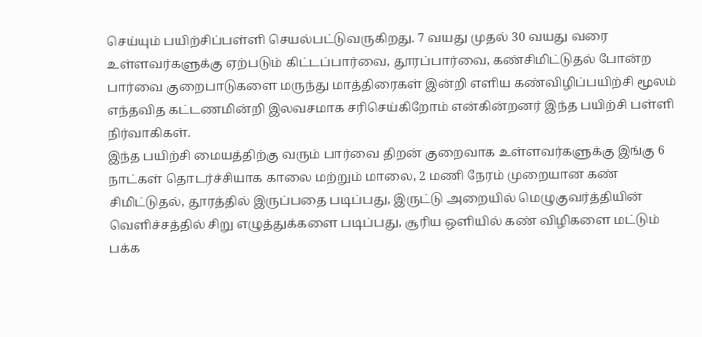செய்யும் பயிற்சிப்பள்ளி செயல்பட்டுவருகிறது. 7 வயது முதல் 30 வயது வரை உள்ளவர்களுக்கு ஏற்படும் கிட்டப்பார்வை, தூரப்பார்வை, கண்சிமிட்டுதல் போன்ற பார்வை குறைபாடுகளை மருந்து மாத்திரைகள் இன்றி எளிய கண்விழிப்பயிற்சி மூலம் எந்தவித கட்டணமின்றி இலவசமாக சரிசெய்கிறோம் என்கின்றனர் இந்த பயிற்சி பள்ளி நிர்வாகிகள்.
இந்த பயிற்சி மையத்திற்கு வரும் பார்வை திறன் குறைவாக உள்ளவர்களுக்கு இங்கு 6 நாட்கள் தொடர்ச்சியாக காலை மற்றும் மாலை, 2 மணி நேரம் முறையான கண் சிமிட்டுதல், தூரத்தில் இருப்பதை படிப்பது, இருட்டு அறையில் மெழுகுவர்த்தியின் வெளிச்சத்தில் சிறு எழுத்துக்களை படிப்பது, சூரிய ஒளியில் கண் விழிகளை மட்டும் பக்க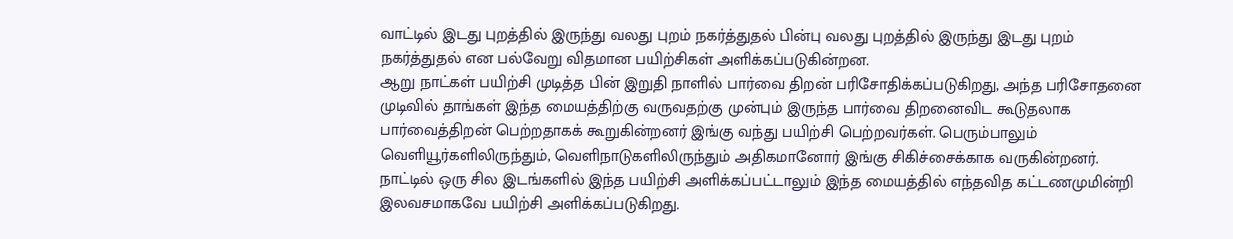வாட்டில் இடது புறத்தில் இருந்து வலது புறம் நகர்த்துதல் பின்பு வலது புறத்தில் இருந்து இடது புறம் நகர்த்துதல் என பல்வேறு விதமான பயிற்சிகள் அளிக்கப்படுகின்றன.
ஆறு நாட்கள் பயிற்சி முடித்த பின் இறுதி நாளில் பார்வை திறன் பரிசோதிக்கப்படுகிறது, அந்த பரிசோதனை முடிவில் தாங்கள் இந்த மையத்திற்கு வருவதற்கு முன்பும் இருந்த பார்வை திறனைவிட கூடுதலாக பார்வைத்திறன் பெற்றதாகக் கூறுகின்றனர் இங்கு வந்து பயிற்சி பெற்றவர்கள். பெரும்பாலும் வெளியூர்களிலிருந்தும், வெளிநாடுகளிலிருந்தும் அதிகமானோர் இங்கு சிகிச்சைக்காக வருகின்றனர்.
நாட்டில் ஒரு சில இடங்களில் இந்த பயிற்சி அளிக்கப்பட்டாலும் இந்த மையத்தில் எந்தவித கட்டணமுமின்றி இலவசமாகவே பயிற்சி அளிக்கப்படுகிறது.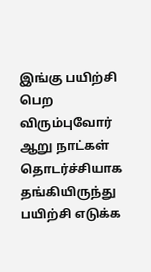இங்கு பயிற்சி பெற விரும்புவோர் ஆறு நாட்கள் தொடர்ச்சியாக தங்கியிருந்து பயிற்சி எடுக்க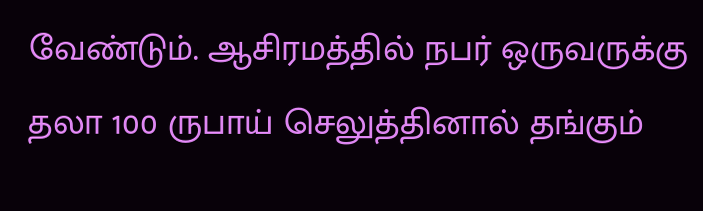வேண்டும். ஆசிரமத்தில் நபர் ஒருவருக்கு தலா 100 ருபாய் செலுத்தினால் தங்கும்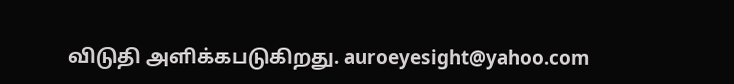விடுதி அளிக்கபடுகிறது. auroeyesight@yahoo.com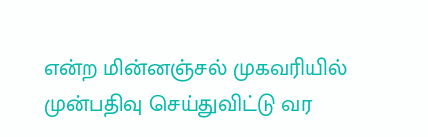என்ற மின்னஞ்சல் முகவரியில் முன்பதிவு செய்துவிட்டு வர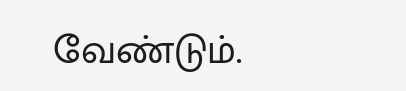வேண்டும்.